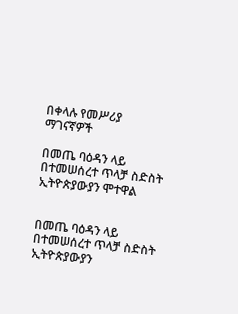በቀላሉ የመሥሪያ ማገናኛዎች

በመጤ ባዕዳን ላይ በተመሠሰረተ ጥላቻ ስድስት ኢትዮጵያውያን ሞተዋል


በመጤ ባዕዳን ላይ በተመሠሰረተ ጥላቻ ስድስት ኢትዮጵያውያን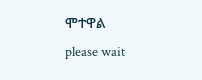ሞተዋል
please wait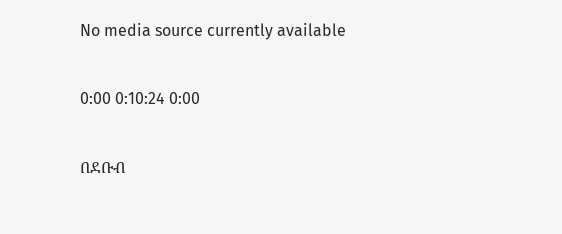No media source currently available

0:00 0:10:24 0:00

በደቡብ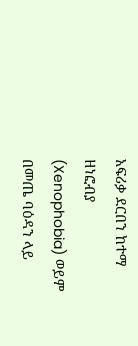አፍሪቃ ደርበን ከተማ ዘነፎብያ (Xenophobia) ወይም በመጤ ባዕዳን ላይ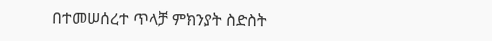በተመሠሰረተ ጥላቻ ምክንያት ስድስት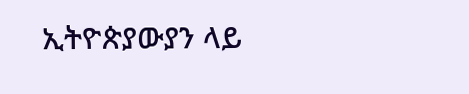ኢትዮጵያውያን ላይ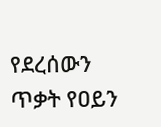የደረሰውን ጥቃት የዐይን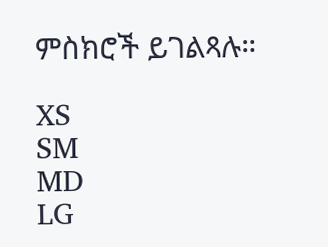ምስክሮች ይገልጻሉ።

XS
SM
MD
LG